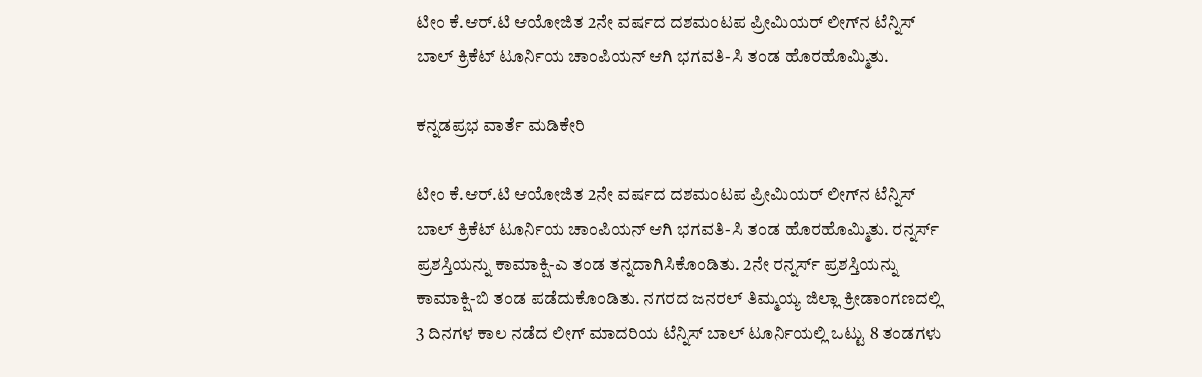ಟೀಂ ಕೆ.ಆರ್.ಟಿ ಆಯೋಜಿತ 2ನೇ ವರ್ಷದ ದಶಮಂಟಪ ಪ್ರೀಮಿಯರ್ ಲೀಗ್‌ನ ಟೆನ್ನಿಸ್ ಬಾಲ್ ಕ್ರಿಕೆಟ್ ಟೂರ್ನಿಯ ಚಾಂಪಿಯನ್ ಆಗಿ ಭಗವತಿ-ಸಿ ತಂಡ ಹೊರಹೊಮ್ಮಿತು.

ಕನ್ನಡಪ್ರಭ ವಾರ್ತೆ ಮಡಿಕೇರಿ

ಟೀಂ ಕೆ.ಆರ್.ಟಿ ಆಯೋಜಿತ 2ನೇ ವರ್ಷದ ದಶಮಂಟಪ ಪ್ರೀಮಿಯರ್ ಲೀಗ್‌ನ ಟೆನ್ನಿಸ್ ಬಾಲ್ ಕ್ರಿಕೆಟ್ ಟೂರ್ನಿಯ ಚಾಂಪಿಯನ್ ಆಗಿ ಭಗವತಿ-ಸಿ ತಂಡ ಹೊರಹೊಮ್ಮಿತು. ರನ್ನರ್ಸ್ ಪ್ರಶಸ್ತಿಯನ್ನು ಕಾಮಾಕ್ಷಿ-ಎ ತಂಡ ತನ್ನದಾಗಿಸಿಕೊಂಡಿತು. 2ನೇ ರನ್ನರ್ಸ್ ಪ್ರಶಸ್ತಿಯನ್ನು ಕಾಮಾಕ್ಷಿ-ಬಿ ತಂಡ ಪಡೆದುಕೊಂಡಿತು. ನಗರದ ಜನರಲ್ ತಿಮ್ಮಯ್ಯ ಜಿಲ್ಲಾ ಕ್ರೀಡಾಂಗಣದಲ್ಲಿ 3 ದಿನಗಳ ಕಾಲ ನಡೆದ ಲೀಗ್ ಮಾದರಿಯ ಟೆನ್ನಿಸ್ ಬಾಲ್ ಟೂರ್ನಿಯಲ್ಲಿ ಒಟ್ಟು 8 ತಂಡಗಳು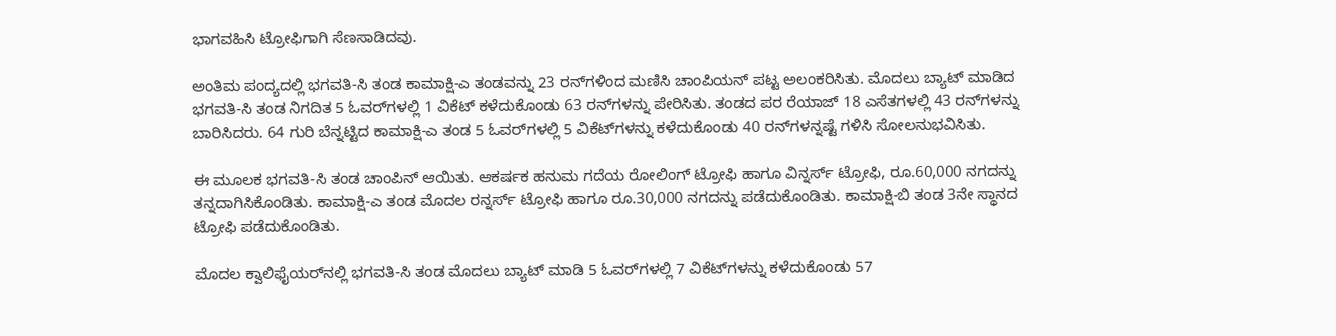ಭಾಗವಹಿಸಿ ಟ್ರೋಫಿಗಾಗಿ ಸೆಣಸಾಡಿದವು.

ಅಂತಿಮ ಪಂದ್ಯದಲ್ಲಿ ಭಗವತಿ-ಸಿ ತಂಡ ಕಾಮಾಕ್ಷಿ-ಎ ತಂಡವನ್ನು 23 ರನ್‌ಗಳಿಂದ ಮಣಿಸಿ ಚಾಂಪಿಯನ್ ಪಟ್ಟ ಅಲಂಕರಿಸಿತು. ಮೊದಲು ಬ್ಯಾಟ್ ಮಾಡಿದ ಭಗವತಿ-ಸಿ ತಂಡ ನಿಗದಿತ 5 ಓವರ್‌ಗಳಲ್ಲಿ 1 ವಿಕೆಟ್ ಕಳೆದುಕೊಂಡು 63 ರನ್‌ಗಳನ್ನು ಪೇರಿಸಿತು. ತಂಡದ ಪರ ರೆಯಾಜ್ 18 ಎಸೆತಗಳಲ್ಲಿ 43 ರನ್‌ಗಳನ್ನು ಬಾರಿಸಿದರು. 64 ಗುರಿ ಬೆನ್ನಟ್ಟಿದ ಕಾಮಾಕ್ಷಿ-ಎ ತಂಡ 5 ಓವರ್‌ಗಳಲ್ಲಿ 5 ವಿಕೆಟ್‌ಗಳನ್ನು ಕಳೆದುಕೊಂಡು 40 ರನ್‌ಗಳನ್ನಷ್ಟೆ ಗಳಿಸಿ ಸೋಲನುಭವಿಸಿತು.

ಈ ಮೂಲಕ ಭಗವತಿ-ಸಿ ತಂಡ ಚಾಂಪಿನ್ ಆಯಿತು. ಆಕರ್ಷಕ ಹನುಮ ಗದೆಯ ರೋಲಿಂಗ್ ಟ್ರೋಫಿ ಹಾಗೂ ವಿನ್ನರ್ಸ್ ಟ್ರೋಫಿ, ರೂ.60,000 ನಗದನ್ನು ತನ್ನದಾಗಿಸಿಕೊಂಡಿತು. ಕಾಮಾಕ್ಷಿ-ಎ ತಂಡ ಮೊದಲ ರನ್ನರ್ಸ್ ಟ್ರೋಫಿ ಹಾಗೂ ರೂ.30,000 ನಗದನ್ನು ಪಡೆದುಕೊಂಡಿತು. ಕಾಮಾಕ್ಷಿ-ಬಿ ತಂಡ 3ನೇ ಸ್ಥಾನದ ಟ್ರೋಫಿ ಪಡೆದುಕೊಂಡಿತು.

ಮೊದಲ ಕ್ವಾಲಿಫೈಯರ್‌ನಲ್ಲಿ ಭಗವತಿ-ಸಿ ತಂಡ ಮೊದಲು ಬ್ಯಾಟ್ ಮಾಡಿ 5 ಓವರ್‌ಗಳಲ್ಲಿ 7 ವಿಕೆಟ್‌ಗಳನ್ನು ಕಳೆದುಕೊಂಡು 57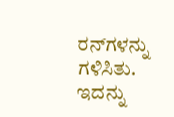ರನ್‌ಗಳನ್ನು ಗಳಿಸಿತು. ಇದನ್ನು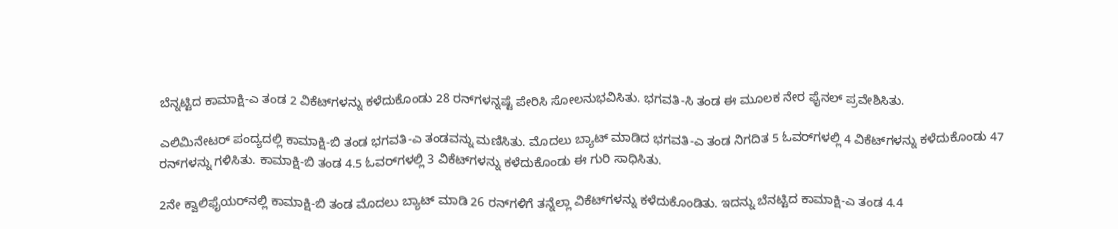ಬೆನ್ನಟ್ಟಿದ ಕಾಮಾಕ್ಷಿ-ಎ ತಂಡ 2 ವಿಕೆಟ್‌ಗಳನ್ನು ಕಳೆದುಕೊಂಡು 28 ರನ್‌ಗಳನ್ನಷ್ಟೆ ಪೇರಿಸಿ ಸೋಲನುಭವಿಸಿತು. ಭಗವತಿ-ಸಿ ತಂಡ ಈ ಮೂಲಕ ನೇರ ಫೈನಲ್ ಪ್ರವೇಶಿಸಿತು.

ಎಲಿಮಿನೇಟರ್ ಪಂದ್ಯದಲ್ಲಿ ಕಾಮಾಕ್ಷಿ-ಬಿ ತಂಡ ಭಗವತಿ-ಎ ತಂಡವನ್ನು ಮಣಿಸಿತು. ಮೊದಲು ಬ್ಯಾಟ್ ಮಾಡಿದ ಭಗವತಿ-ಎ ತಂಡ ನಿಗದಿತ 5 ಓವರ್‌ಗಳಲ್ಲಿ 4 ವಿಕೆಟ್‌ಗಳನ್ನು ಕಳೆದುಕೊಂಡು 47 ರನ್‌ಗಳನ್ನು ಗಳಿಸಿತು. ಕಾಮಾಕ್ಷಿ-ಬಿ ತಂಡ 4.5 ಓವರ್‌ಗಳಲ್ಲಿ 3 ವಿಕೆಟ್‌ಗಳನ್ನು ಕಳೆದುಕೊಂಡು ಈ ಗುರಿ ಸಾಧಿಸಿತು.

2ನೇ ಕ್ವಾಲಿಫೈಯರ್‌ನಲ್ಲಿ ಕಾಮಾಕ್ಷಿ-ಬಿ ತಂಡ ಮೊದಲು ಬ್ಯಾಟ್ ಮಾಡಿ 26 ರನ್‌ಗಳಿಗೆ ತನ್ನೆಲ್ಲಾ ವಿಕೆಟ್‌ಗಳನ್ನು ಕಳೆದುಕೊಂಡಿತು. ಇದನ್ನು ಬೆನಟ್ಟಿದ ಕಾಮಾಕ್ಷಿ-ಎ ತಂಡ 4.4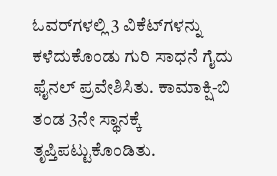ಓವರ್‌ಗಳಲ್ಲಿ 3 ವಿಕೆಟ್‌ಗಳನ್ನು ಕಳೆದುಕೊಂಡು ಗುರಿ ಸಾಧನೆ ಗೈದು ಫೈನಲ್ ಪ್ರವೇಶಿಸಿತು. ಕಾಮಾಕ್ಷಿ-ಬಿ ತಂಡ 3ನೇ ಸ್ಥಾನಕ್ಕೆ ತೃಪ್ತಿಪಟ್ಟುಕೊಂಡಿತು.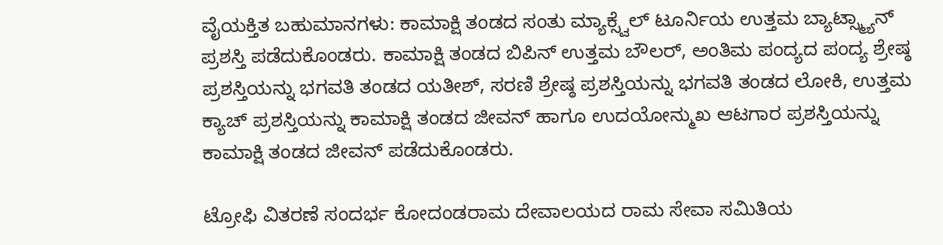ವೈಯಕ್ತಿತ ಬಹುಮಾನಗಳು: ಕಾಮಾಕ್ಷಿ ತಂಡದ ಸಂತು ಮ್ಯಾಕ್ಸ್ವೆಲ್ ಟೂರ್ನಿಯ ಉತ್ತಮ ಬ್ಯಾಟ್ಸ್ಮ್ಯಾನ್ ಪ್ರಶಸ್ತಿ ಪಡೆದುಕೊಂಡರು. ಕಾಮಾಕ್ಷಿ ತಂಡದ ಬಿಪಿನ್ ಉತ್ತಮ ಬೌಲರ್, ಅಂತಿಮ ಪಂದ್ಯದ ಪಂದ್ಯ ಶ್ರೇಷ್ಠ ಪ್ರಶಸ್ತಿಯನ್ನು ಭಗವತಿ ತಂಡದ ಯತೀಶ್, ಸರಣಿ ಶ್ರೇಷ್ಠ ಪ್ರಶಸ್ತಿಯನ್ನು ಭಗವತಿ ತಂಡದ ಲೋಕಿ, ಉತ್ತಮ ಕ್ಯಾಚ್ ಪ್ರಶಸ್ತಿಯನ್ನು ಕಾಮಾಕ್ಷಿ ತಂಡದ ಜೀವನ್ ಹಾಗೂ ಉದಯೋನ್ಮುಖ ಆಟಗಾರ ಪ್ರಶಸ್ತಿಯನ್ನು ಕಾಮಾಕ್ಷಿ ತಂಡದ ಜೀವನ್ ಪಡೆದುಕೊಂಡರು.

ಟ್ರೋಫಿ ವಿತರಣೆ ಸಂದರ್ಭ ಕೋದಂಡರಾಮ ದೇವಾಲಯದ ರಾಮ ಸೇವಾ ಸಮಿತಿಯ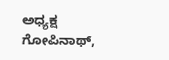ಅಧ್ಯಕ್ಷ ಗೋಪಿನಾಥ್,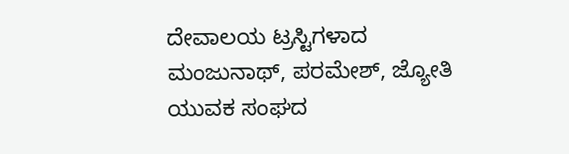ದೇವಾಲಯ ಟ್ರಸ್ಟಿಗಳಾದ ಮಂಜುನಾಥ್, ಪರಮೇಶ್, ಜ್ಯೋತಿ ಯುವಕ ಸಂಘದ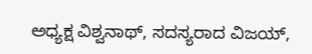ಅಧ್ಯಕ್ಷ ವಿಶ್ವನಾಥ್, ಸದಸ್ಯರಾದ ವಿಜಯ್,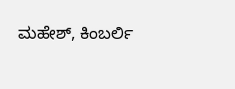ಮಹೇಶ್, ಕಿಂಬರ್ಲಿ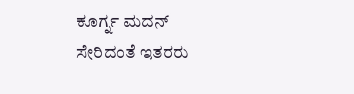ಕೂರ್ಗ್ನ ಮದನ್ ಸೇರಿದಂತೆ ಇತರರು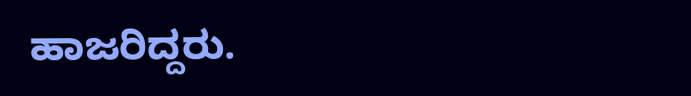ಹಾಜರಿದ್ದರು.